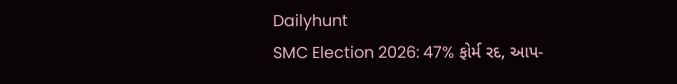Dailyhunt
SMC Election 2026: 47% ફોર્મ રદ, આપ-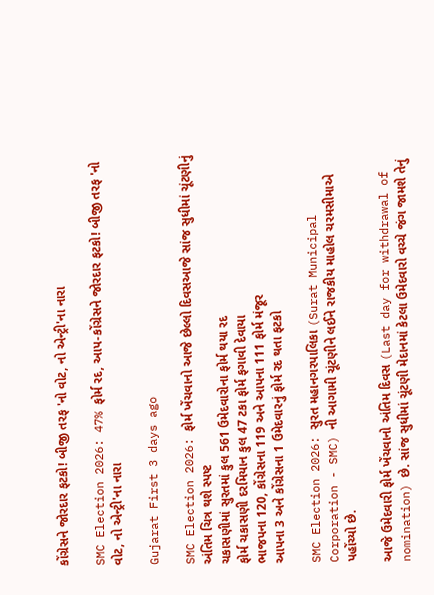કોંગ્રેસને જોરદાર ફટકો! બીજી તરફ 'નો વોટ, નો એન્ટ્રી'ના નારા

SMC Election 2026: 47% ફોર્મ રદ, આપ-કોંગ્રેસને જોરદાર ફટકો! બીજી તરફ 'નો વોટ, નો એન્ટ્રી'ના નારા

Gujarat First 3 days ago

SMC Election 2026: ફોર્મ ખેંચવાનો આજે છેલ્લો દિવસઆજે સાંજ સુધીમાં ચૂંટણીનું અંતિમ ચિત્ર થશે સ્પષ્ટ
ચકાસણીમાં સુરતમાં કુલ 561 ઉમેદવારોના ફોર્મ થયા રદ
ફોર્મ ચકાસણી દરમિયાન કુલ 47 ટકા ફોર્મ ફગાવી દેવાયા
ભાજપના 120, કોંગ્રેસના 119 અને આપના 111 ફોર્મ મંજૂર
આપના 3 અને કોંગ્રેસના 1 ઉમેદવારનું ફોર્મ રદ થતા ફટકો

SMC Election 2026: સુરત મહાનગરપાલિકા (Surat Municipal Corporation - SMC) ની આગામી ચૂંટણીને લઈને રાજકીય માહોલ ચરમસીમાએ પહોંચ્યો છે.

આજે ઉમેદવારી ફોર્મ ખેંચવાનો અંતિમ દિવસ (Last day for withdrawal of nomination) છે. સાંજ સુધીમાં ચૂંટણી મેદાનમાં કેટલા ઉમેદવારો વચ્ચે જંગ જામશે તેનું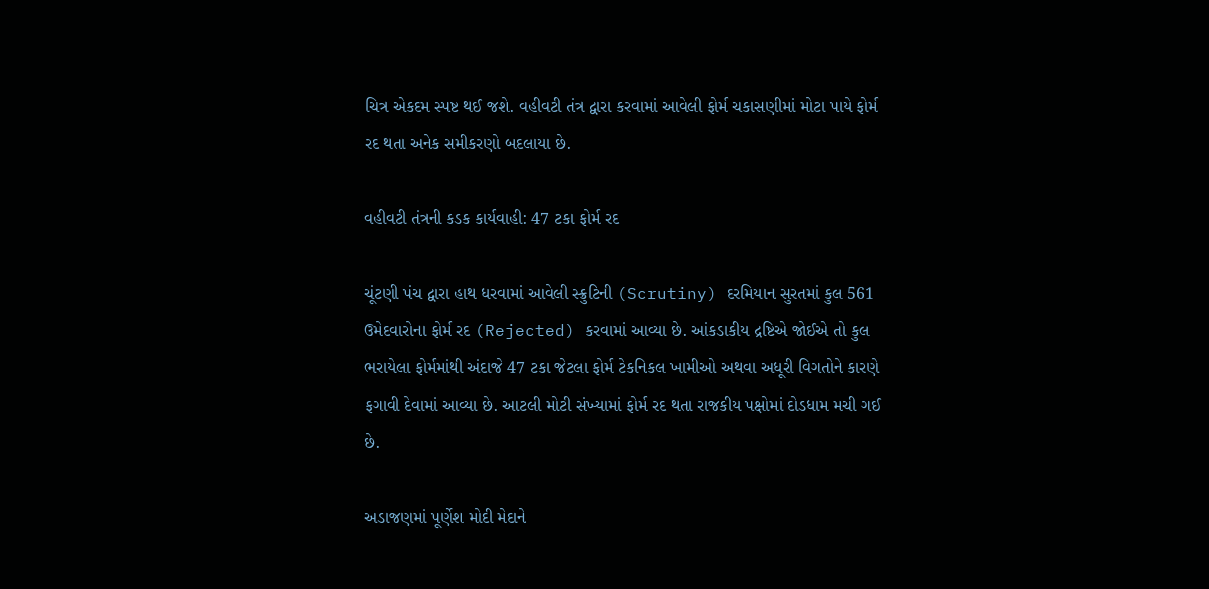ચિત્ર એકદમ સ્પષ્ટ થઈ જશે. વહીવટી તંત્ર દ્વારા કરવામાં આવેલી ફોર્મ ચકાસણીમાં મોટા પાયે ફોર્મ રદ થતા અનેક સમીકરણો બદલાયા છે.

વહીવટી તંત્રની કડક કાર્યવાહી: 47 ટકા ફોર્મ રદ

ચૂંટણી પંચ દ્વારા હાથ ધરવામાં આવેલી સ્ક્રુટિની (Scrutiny) દરમિયાન સુરતમાં કુલ 561 ઉમેદવારોના ફોર્મ રદ (Rejected) કરવામાં આવ્યા છે. આંકડાકીય દ્રષ્ટિએ જોઈએ તો કુલ ભરાયેલા ફોર્મમાંથી અંદાજે 47 ટકા જેટલા ફોર્મ ટેકનિકલ ખામીઓ અથવા અધૂરી વિગતોને કારણે ફગાવી દેવામાં આવ્યા છે. આટલી મોટી સંખ્યામાં ફોર્મ રદ થતા રાજકીય પક્ષોમાં દોડધામ મચી ગઈ છે.

અડાજણમાં પૂર્ણેશ મોદી મેદાને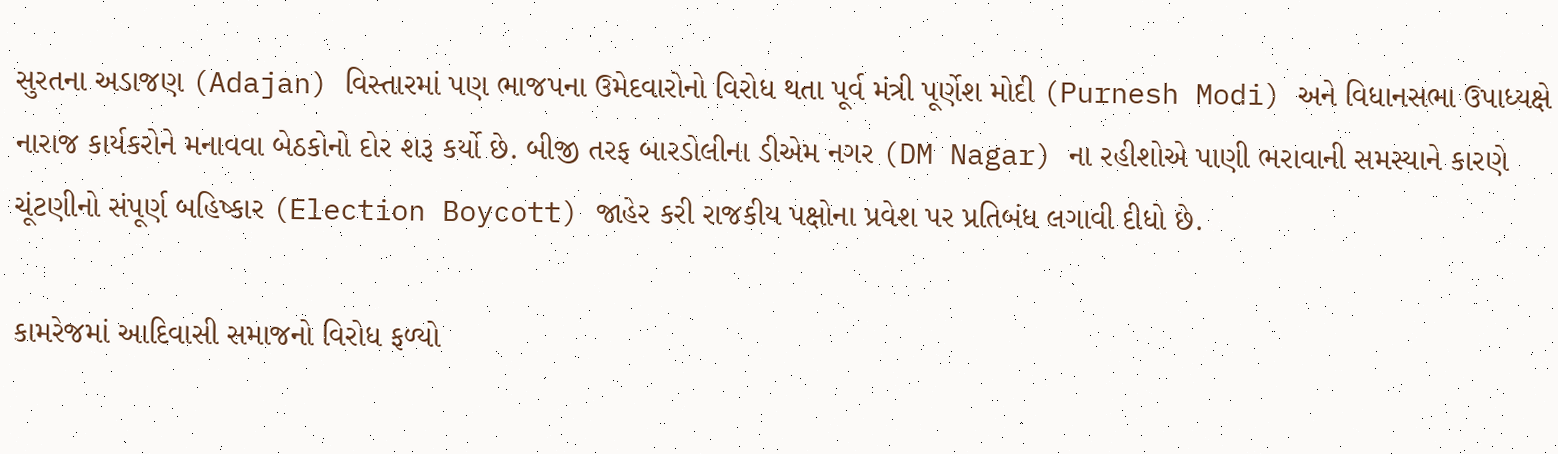સુરતના અડાજણ (Adajan) વિસ્તારમાં પણ ભાજપના ઉમેદવારોનો વિરોધ થતા પૂર્વ મંત્રી પૂર્ણેશ મોદી (Purnesh Modi) અને વિધાનસભા ઉપાધ્યક્ષે નારાજ કાર્યકરોને મનાવવા બેઠકોનો દોર શરૂ કર્યો છે. બીજી તરફ બારડોલીના ડીએમ નગર (DM Nagar) ના રહીશોએ પાણી ભરાવાની સમસ્યાને કારણે ચૂંટણીનો સંપૂર્ણ બહિષ્કાર (Election Boycott) જાહેર કરી રાજકીય પક્ષોના પ્રવેશ પર પ્રતિબંધ લગાવી દીધો છે.

કામરેજમાં આદિવાસી સમાજનો વિરોધ ફળ્યો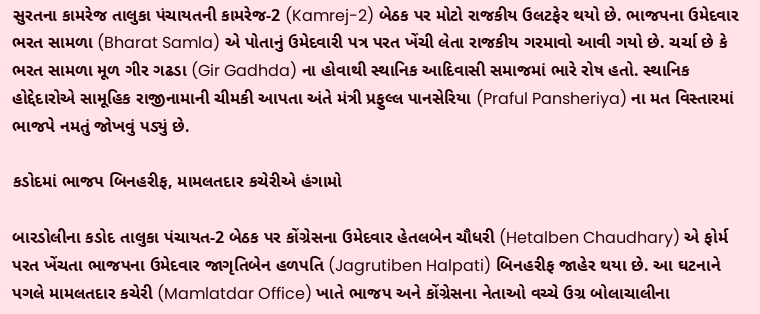સુરતના કામરેજ તાલુકા પંચાયતની કામરેજ-2 (Kamrej-2) બેઠક પર મોટો રાજકીય ઉલટફેર થયો છે. ભાજપના ઉમેદવાર ભરત સામળા (Bharat Samla) એ પોતાનું ઉમેદવારી પત્ર પરત ખેંચી લેતા રાજકીય ગરમાવો આવી ગયો છે. ચર્ચા છે કે ભરત સામળા મૂળ ગીર ગઢડા (Gir Gadhda) ના હોવાથી સ્થાનિક આદિવાસી સમાજમાં ભારે રોષ હતો. સ્થાનિક હોદ્દેદારોએ સામૂહિક રાજીનામાની ચીમકી આપતા અંતે મંત્રી પ્રફુલ્લ પાનસેરિયા (Praful Pansheriya) ના મત વિસ્તારમાં ભાજપે નમતું જોખવું પડ્યું છે.

કડોદમાં ભાજપ બિનહરીફ, મામલતદાર કચેરીએ હંગામો

બારડોલીના કડોદ તાલુકા પંચાયત-2 બેઠક પર કોંગ્રેસના ઉમેદવાર હેતલબેન ચૌધરી (Hetalben Chaudhary) એ ફોર્મ પરત ખેંચતા ભાજપના ઉમેદવાર જાગૃતિબેન હળપતિ (Jagrutiben Halpati) બિનહરીફ જાહેર થયા છે. આ ઘટનાને પગલે મામલતદાર કચેરી (Mamlatdar Office) ખાતે ભાજપ અને કોંગ્રેસના નેતાઓ વચ્ચે ઉગ્ર બોલાચાલીના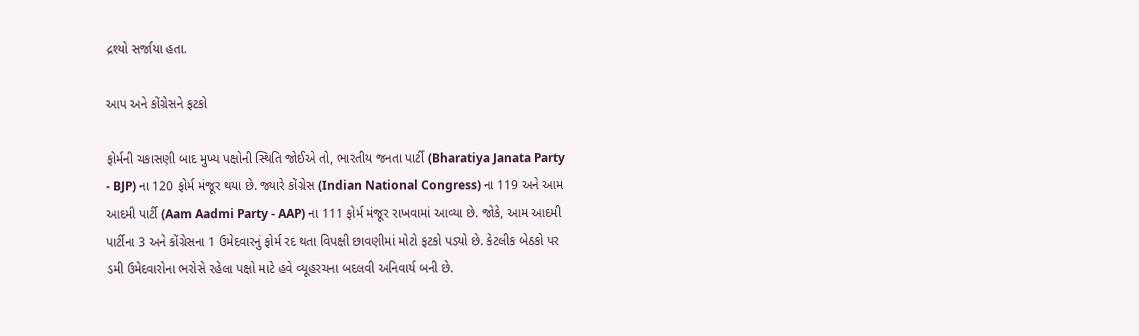દ્રશ્યો સર્જાયા હતા.

આપ અને કોંગ્રેસને ફટકો

ફોર્મની ચકાસણી બાદ મુખ્ય પક્ષોની સ્થિતિ જોઈએ તો, ભારતીય જનતા પાર્ટી (Bharatiya Janata Party - BJP) ના 120 ફોર્મ મંજૂર થયા છે. જ્યારે કોંગ્રેસ (Indian National Congress) ના 119 અને આમ આદમી પાર્ટી (Aam Aadmi Party - AAP) ના 111 ફોર્મ મંજૂર રાખવામાં આવ્યા છે. જોકે, આમ આદમી પાર્ટીના 3 અને કોંગ્રેસના 1 ઉમેદવારનું ફોર્મ રદ થતા વિપક્ષી છાવણીમાં મોટો ફટકો પડ્યો છે. કેટલીક બેઠકો પર ડમી ઉમેદવારોના ભરોસે રહેલા પક્ષો માટે હવે વ્યૂહરચના બદલવી અનિવાર્ય બની છે.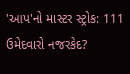'આપ'નો માસ્ટર સ્ટ્રોક: 111 ઉમેદવારો નજરકેદ?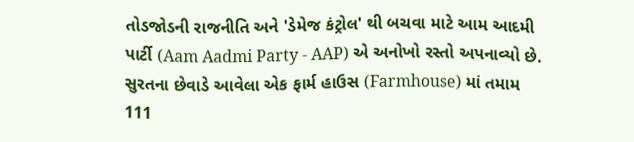તોડજોડની રાજનીતિ અને 'ડેમેજ કંટ્રોલ' થી બચવા માટે આમ આદમી પાર્ટી (Aam Aadmi Party - AAP) એ અનોખો રસ્તો અપનાવ્યો છે. સુરતના છેવાડે આવેલા એક ફાર્મ હાઉસ (Farmhouse) માં તમામ 111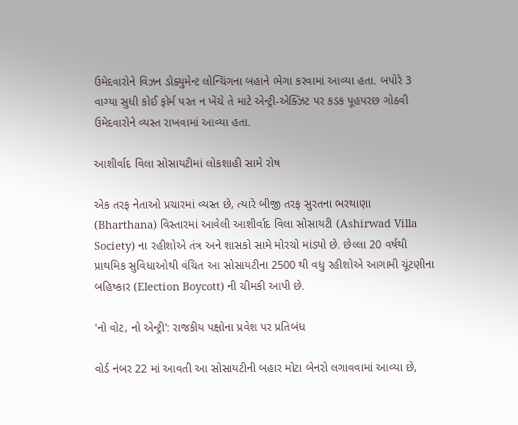ઉમેદવારોને વિઝન ડોક્યુમેન્ટ લોન્ચિંગના બહાને ભેગા કરવામાં આવ્યા હતા. બપોરે 3 વાગ્યા સુધી કોઈ ફોર્મ પરત ન ખેંચે તે માટે એન્ટ્રી-એક્ઝિટ પર કડક પૂહપરછ ગોઠવી ઉમેદવારોને વ્યસ્ત રાખવામાં આવ્યા હતા.

આશીર્વાદ વિલા સોસાયટીમાં લોકશાહી સામે રોષ

એક તરફ નેતાઓ પ્રચારમાં વ્યસ્ત છે, ત્યારે બીજી તરફ સુરતના ભરથાણા (Bharthana) વિસ્તારમાં આવેલી આશીર્વાદ વિલા સોસાયટી (Ashirwad Villa Society) ના રહીશોએ તંત્ર અને શાસકો સામે મોરચો માંડ્યો છે. છેલ્લા 20 વર્ષથી પ્રાથમિક સુવિધાઓથી વંચિત આ સોસાયટીના 2500 થી વધુ રહીશોએ આગામી ચૂંટણીના બહિષ્કાર (Election Boycott) ની ચીમકી આપી છે.

'નો વોટ, નો એન્ટ્રી': રાજકીય પક્ષોના પ્રવેશ પર પ્રતિબંધ

વોર્ડ નંબર 22 માં આવતી આ સોસાયટીની બહાર મોટા બેનરો લગાવવામાં આવ્યા છે,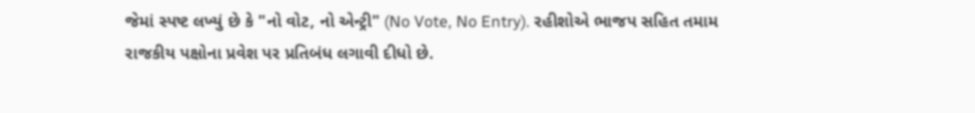જેમાં સ્પષ્ટ લખ્યું છે કે "નો વોટ, નો એન્ટ્રી" (No Vote, No Entry). રહીશોએ ભાજપ સહિત તમામ રાજકીય પક્ષોના પ્રવેશ પર પ્રતિબંધ લગાવી દીધો છે.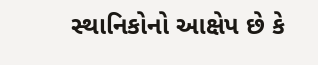સ્થાનિકોનો આક્ષેપ છે કે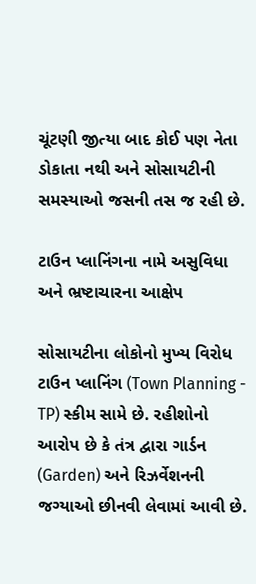ચૂંટણી જીત્યા બાદ કોઈ પણ નેતા ડોકાતા નથી અને સોસાયટીની સમસ્યાઓ જસની તસ જ રહી છે.

ટાઉન પ્લાનિંગના નામે અસુવિધા અને ભ્રષ્ટાચારના આક્ષેપ

સોસાયટીના લોકોનો મુખ્ય વિરોધ ટાઉન પ્લાનિંગ (Town Planning - TP) સ્કીમ સામે છે. રહીશોનો આરોપ છે કે તંત્ર દ્વારા ગાર્ડન (Garden) અને રિઝર્વેશનની જગ્યાઓ છીનવી લેવામાં આવી છે.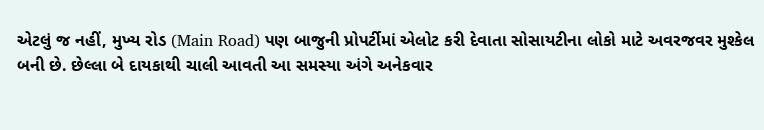એટલું જ નહીં, મુખ્ય રોડ (Main Road) પણ બાજુની પ્રોપર્ટીમાં એલોટ કરી દેવાતા સોસાયટીના લોકો માટે અવરજવર મુશ્કેલ બની છે. છેલ્લા બે દાયકાથી ચાલી આવતી આ સમસ્યા અંગે અનેકવાર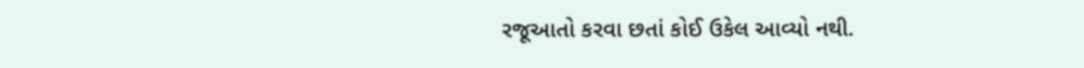રજૂઆતો કરવા છતાં કોઈ ઉકેલ આવ્યો નથી.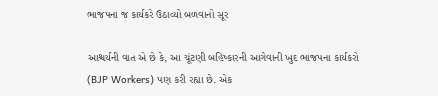ભાજપના જ કાર્યકરે ઉઠાવ્યો બળવાનો સૂર

આશ્ચર્યની વાત એ છે કે, આ ચૂંટણી બહિષ્કારની આગેવાની ખુદ ભાજપના કાર્યકરો (BJP Workers) પણ કરી રહ્યા છે. એક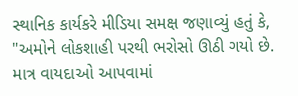સ્થાનિક કાર્યકરે મીડિયા સમક્ષ જણાવ્યું હતું કે, "અમોને લોકશાહી પરથી ભરોસો ઊઠી ગયો છે. માત્ર વાયદાઓ આપવામાં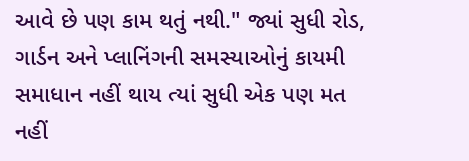આવે છે પણ કામ થતું નથી." જ્યાં સુધી રોડ, ગાર્ડન અને પ્લાનિંગની સમસ્યાઓનું કાયમી સમાધાન નહીં થાય ત્યાં સુધી એક પણ મત નહીં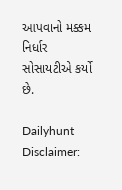આપવાનો મક્કમ નિર્ધાર સોસાયટીએ કર્યો છે.

Dailyhunt
Disclaimer: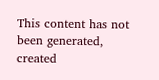This content has not been generated, created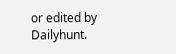or edited by Dailyhunt.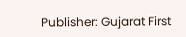Publisher: Gujarat First